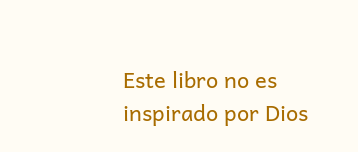Este libro no es inspirado por Dios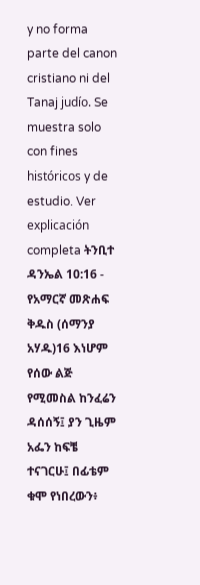y no forma parte del canon cristiano ni del Tanaj judío. Se muestra solo con fines históricos y de estudio. Ver explicación completa ትንቢተ ዳንኤል 10:16 - የአማርኛ መጽሐፍ ቅዱስ (ሰማንያ አሃዱ)16 እነሆም የሰው ልጅ የሚመስል ከንፈሬን ዳሰሰኝ፤ ያን ጊዜም አፌን ከፍቼ ተናገርሁ፤ በፊቴም ቁሞ የነበረውን፥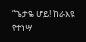“ጌታዬ ሆይ! ከራእዩ የተነሣ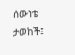ሰውነቴ ታወከች፤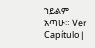ኀይልም አጣሁ። Ver Capítulo |